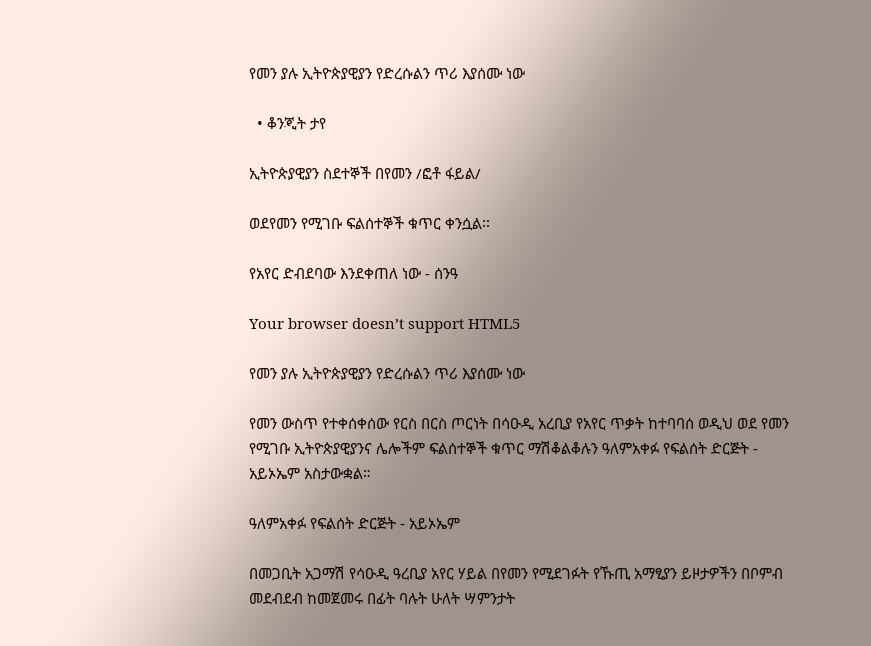የመን ያሉ ኢትዮጵያዊያን የድረሱልን ጥሪ እያሰሙ ነው

  • ቆንጂት ታየ

ኢትዮጵያዊያን ስደተኞች በየመን /ፎቶ ፋይል/

ወደየመን የሚገቡ ፍልሰተኞች ቁጥር ቀንሷል፡፡

የአየር ድብደባው እንደቀጠለ ነው - ሰንዓ

Your browser doesn’t support HTML5

የመን ያሉ ኢትዮጵያዊያን የድረሱልን ጥሪ እያሰሙ ነው

የመን ውስጥ የተቀሰቀሰው የርስ በርስ ጦርነት በሳዑዲ አረቢያ የአየር ጥቃት ከተባባሰ ወዲህ ወደ የመን የሚገቡ ኢትዮጵያዊያንና ሌሎችም ፍልሰተኞች ቁጥር ማሽቆልቆሉን ዓለምአቀፉ የፍልሰት ድርጅት - አይኦኤም አስታውቋል።

ዓለምአቀፉ የፍልሰት ድርጅት - አይኦኤም

በመጋቢት አጋማሽ የሳዑዲ ዓረቢያ አየር ሃይል በየመን የሚደገፉት የኹጢ አማፂያን ይዞታዎችን በቦምብ መደብደብ ከመጀመሩ በፊት ባሉት ሁለት ሣምንታት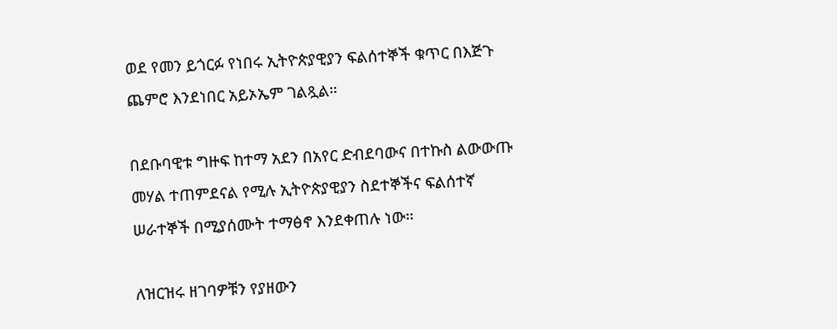ወደ የመን ይጎርፉ የነበሩ ኢትዮጵያዊያን ፍልሰተኞች ቁጥር በእጅጉ ጨምሮ እንደነበር አይኦኤም ገልጿል።

በደቡባዊቱ ግዙፍ ከተማ አደን በአየር ድብደባውና በተኩስ ልውውጡ መሃል ተጠምደናል የሚሉ ኢትዮጵያዊያን ስደተኞችና ፍልሰተኛ ሠራተኞች በሚያሰሙት ተማፅኖ እንደቀጠሉ ነው፡፡

ለዝርዝሩ ዘገባዎቹን የያዘውን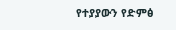የተያያውን የድምፅ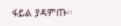ፋይል ያዳምጡ፡፡